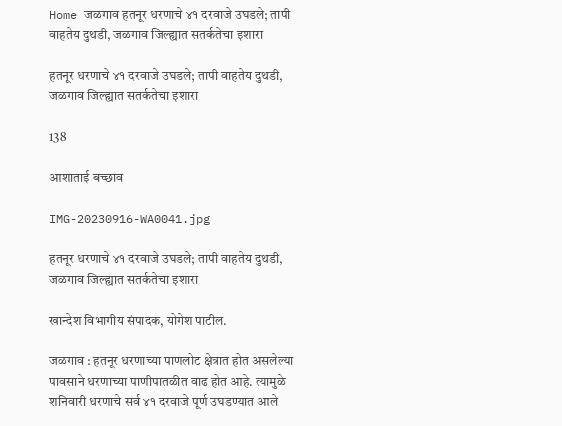Home जळगाव हतनूर धरणाचे ४१ दरवाजे उघडले; तापी वाहतेय दुथडी, जळगाव जिल्ह्यात सतर्कतेचा इशारा

हतनूर धरणाचे ४१ दरवाजे उघडले; तापी वाहतेय दुथडी, जळगाव जिल्ह्यात सतर्कतेचा इशारा

138

आशाताई बच्छाव

IMG-20230916-WA0041.jpg

हतनूर धरणाचे ४१ दरवाजे उघडले; तापी वाहतेय दुथडी, जळगाव जिल्ह्यात सतर्कतेचा इशारा

खान्देश विभागीय संपादक, योगेश पाटील.

जळगाव : हतनूर धरणाच्या पाणलोट क्षेत्रात होत असलेल्या पावसाने धरणाच्या पाणीपातळीत वाढ होत आहे. त्यामुळे शनिवारी धरणाचे सर्व ४१ दरवाजे पूर्ण उघडण्यात आले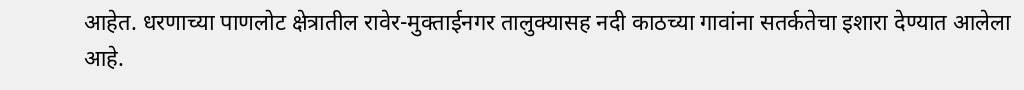आहेत. धरणाच्या पाणलोट क्षेत्रातील रावेर-मुक्ताईनगर तालुक्यासह नदी काठच्या गावांना सतर्कतेचा इशारा देण्यात आलेला आहे.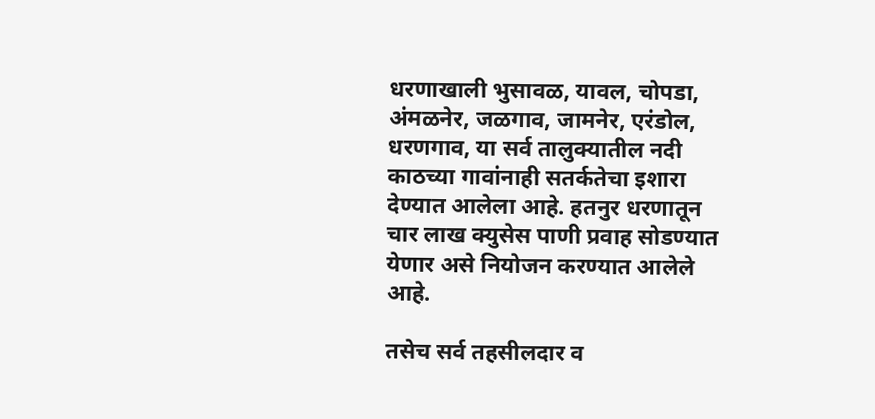धरणाखाली भुसावळ, यावल, चोपडा, अंमळनेर, जळगाव, जामनेर, एरंडोल, धरणगाव, या सर्व तालुक्यातील नदी काठच्या गावांनाही सतर्कतेचा इशारा देण्यात आलेला आहे. हतनुर धरणातून चार लाख क्युसेस पाणी प्रवाह सोडण्यात येणार असे नियोजन करण्यात आलेले आहे.

तसेच सर्व तहसीलदार व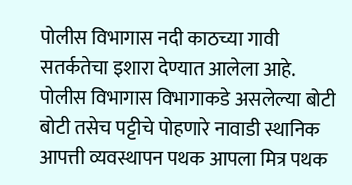पोलीस विभागास नदी काठच्या गावी सतर्कतेचा इशारा देण्यात आलेला आहे. पोलीस विभागास विभागाकडे असलेल्या बोटी बोटी तसेच पट्टीचे पोहणारे नावाडी स्थानिक आपत्ती व्यवस्थापन पथक आपला मित्र पथक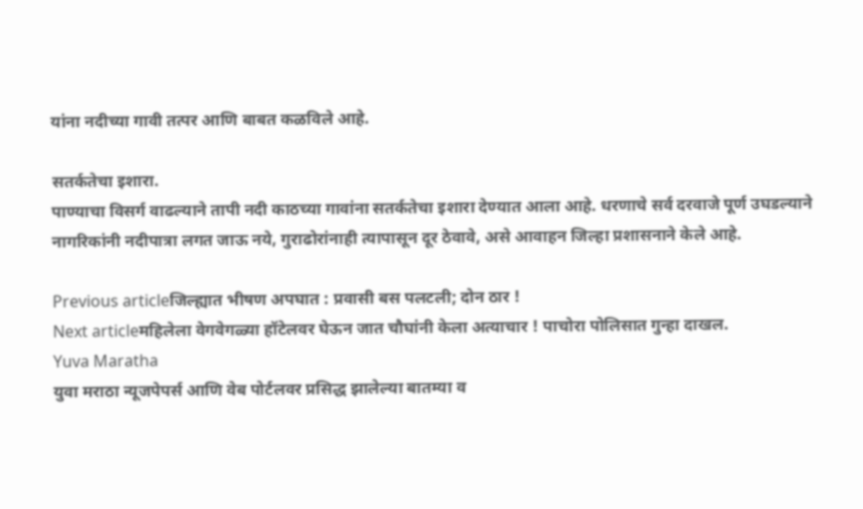यांना नदीच्या गावी तत्पर आणि बाबत कळविले आहे.

सतर्कतेचा इशारा.
पाण्याचा विसर्ग वाढल्याने तापी नदी काठच्या गावांना सतर्कतेचा इशारा देण्यात आला आहे. धरणाचे सर्व दरवाजे पूर्ण उघडल्याने नागरिकांनी नदीपात्रा लगत जाऊ नये, गुराढोरांनाही त्यापासून दूर ठेवावे, असे आवाहन जिल्हा प्रशासनाने केले आहे.

Previous articleजिल्ह्यात भीषण अपघात : प्रवासी बस पलटली; दोन ठार !
Next articleमहिलेला वेगवेगळ्या हॉटेलवर घेऊन जात चौघांनी केला अत्याचार ! पाचोरा पोलिसात गुन्हा दाखल.
Yuva Maratha
युवा मराठा न्यूजपेपर्स आणि वेब पोर्टलवर प्रसिद्ध झालेल्या बातम्या व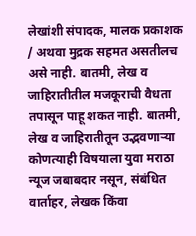लेखांशी संपादक, मालक प्रकाशक  / अथवा मुद्रक सहमत असतीलच असे नाही. बातमी, लेख व जाहिरातीतील मजकूराची वैधता तपासून पाहू शकत नाही. बातमी, लेख व जाहिरातीतून उद्भवणाऱ्या कोणत्याही विषयाला युवा मराठा न्यूज जबाबदार नसून, संबंधित वार्ताहर, लेखक किंवा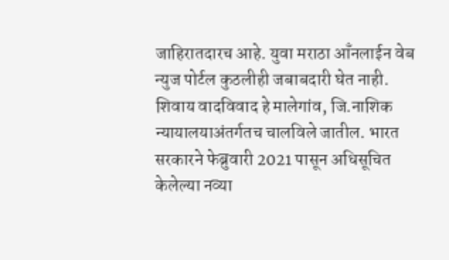जाहिरातदारच आहे. युवा मराठा आँनलाईन वेब न्युज पोर्टल कुठलीही जबाबदारी घेत नाही. शिवाय वादविवाद हे मालेगांव, जि.नाशिक न्यायालयाअंतर्गतच चालविले जातील. भारत सरकारने फेब्रुवारी 2021 पासून अधिसूचित केलेल्या नव्या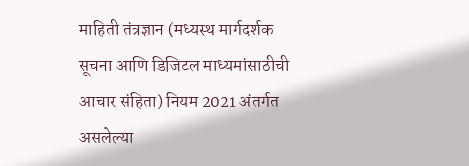माहिती तंत्रज्ञान (मध्यस्थ मार्गदर्शक सूचना आणि डिजिटल माध्यमांसाठीची आचार संहिता) नियम 2021 अंतर्गत असलेल्या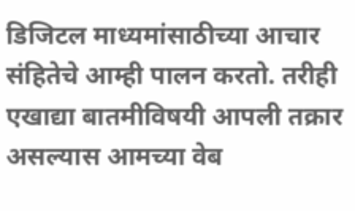डिजिटल माध्यमांसाठीच्या आचार संहितेचे आम्ही पालन करतो. तरीही एखाद्या बातमीविषयी आपली तक्रार असल्यास आमच्या वेब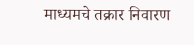माध्यमचे तक्रार निवारण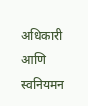अधिकारी आणि स्वनियमन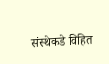संस्थेकडे विहित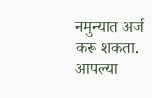नमुन्यात अर्ज करू शकता. आपल्या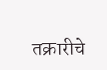तक्रारीचे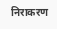निराकरण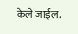केले जाईल.